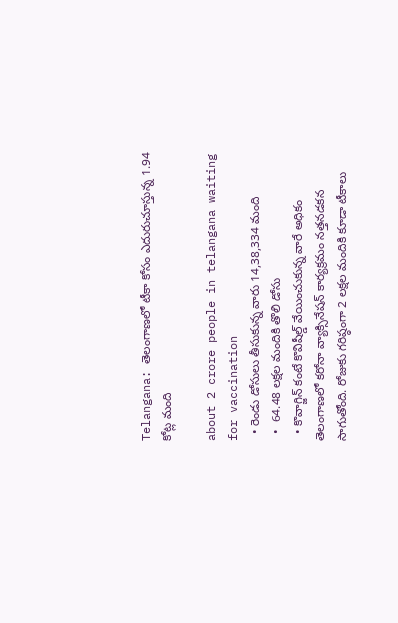Telangana: తెలంగాణలో టీకా కోసం ఎదురుచూస్తున్న 1.94 కోట్ల మంది

about 2 crore people in telangana waiting for vaccination
  • రెండు డోసులు తీసుకున్న వారు 14,38,334 మంది
  •  64.48 లక్షల మందికి తొలి డోసు
  • కొవాగ్జిన్‌ కంటే కొవిషీల్డ్ వేయించుకున్న వారే అధికం
తెలంగాణలో కరోనా వ్యాక్సినేషన్ కార్యక్రమం నత్తనడకన సాగుతోంది. రోజుకు గరిష్ఠంగా 2 లక్షల మందికి కూడా టీకాలు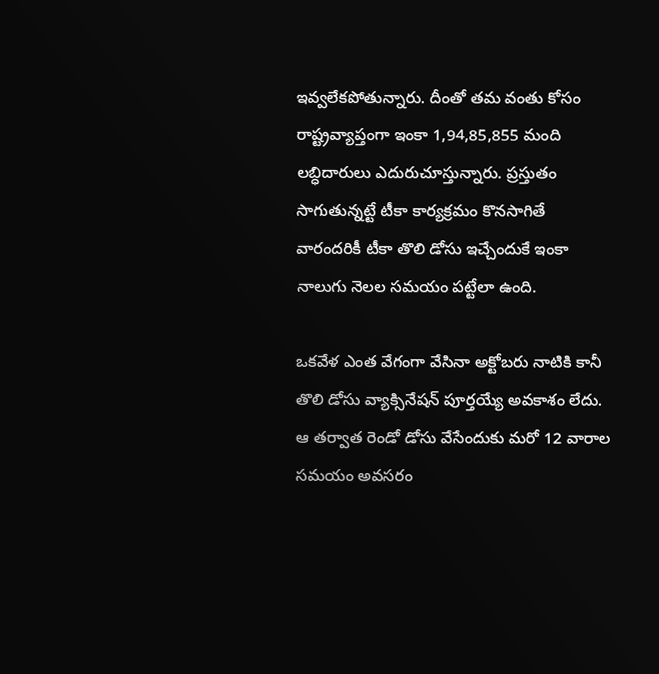ఇవ్వలేకపోతున్నారు. దీంతో తమ వంతు కోసం రాష్ట్రవ్యాప్తంగా ఇంకా 1,94,85,855 మంది లబ్ధిదారులు ఎదురుచూస్తున్నారు. ప్రస్తుతం సాగుతున్నట్టే టీకా కార్యక్రమం కొనసాగితే వారందరికీ టీకా తొలి డోసు ఇచ్చేందుకే ఇంకా నాలుగు నెలల సమయం పట్టేలా ఉంది.

ఒకవేళ ఎంత వేగంగా వేసినా అక్టోబరు నాటికి కానీ తొలి డోసు వ్యాక్సినేషన్ పూర్తయ్యే అవకాశం లేదు. ఆ తర్వాత రెండో డోసు వేసేందుకు మరో 12 వారాల సమయం అవసరం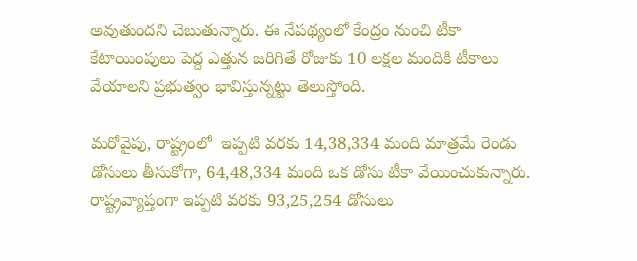అవుతుందని చెబుతున్నారు. ఈ నేపథ్యంలో కేంద్రం నుంచి టీకా కేటాయింపులు పెద్ద ఎత్తున జరిగితే రోజుకు 10 లక్షల మందికి టీకాలు వేయాలని ప్రభుత్వం భావిస్తున్నట్టు తెలుస్తోంది.

మరోవైపు, రాష్ట్రంలో  ఇప్పటి వరకు 14,38,334 మంది మాత్రమే రెండు డోసులు తీసుకోగా, 64,48,334 మంది ఒక డోసు టీకా వేయించుకున్నారు. రాష్ట్రవ్యాప్తంగా ఇప్పటి వరకు 93,25,254 డోసులు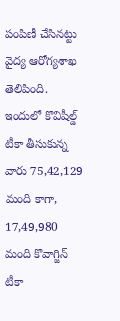పంపిణీ చేసినట్టు వైద్య ఆరోగ్యశాఖ తెలిపింది. ఇందులో కొవిషీల్డ్ టీకా తీసుకున్న వారు 75,42,129 మంది కాగా, 17,49,980 మంది కొవాగ్జిన్ టీకా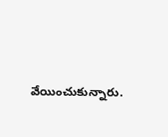వేయించుకున్నారు.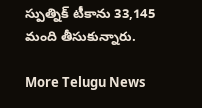స్పుత్నిక్ టీకాను 33,145 మంది తీసుకున్నారు.

More Telugu News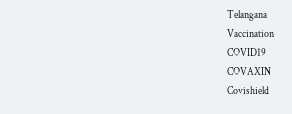Telangana
Vaccination
COVID19
COVAXIN
Covishield